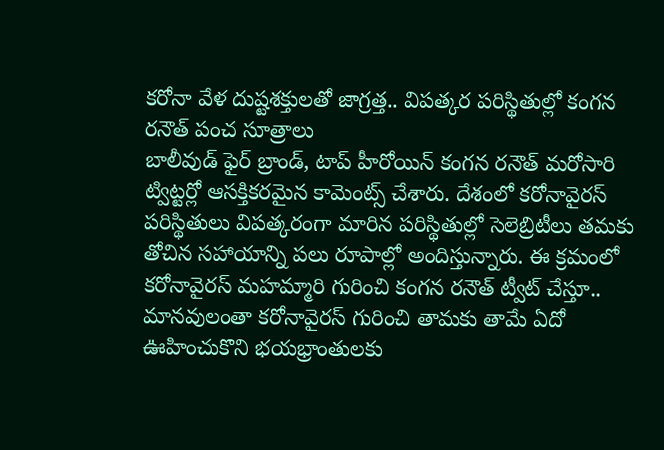కరోనా వేళ దుష్టశక్తులతో జాగ్రత్త.. విపత్కర పరిస్థితుల్లో కంగన రనౌత్ పంచ సూత్రాలు
బాలీవుడ్ ఫైర్ బ్రాండ్, టాప్ హీరోయిన్ కంగన రనౌత్ మరోసారి ట్విట్టర్లో ఆసక్తికరమైన కామెంట్స్ చేశారు. దేశంలో కరోనావైరస్ పరిస్థితులు విపత్కరంగా మారిన పరిస్థితుల్లో సెలెబ్రిటీలు తమకు తోచిన సహాయాన్ని పలు రూపాల్లో అందిస్తున్నారు. ఈ క్రమంలో కరోనావైరస్ మహమ్మారి గురించి కంగన రనౌత్ ట్వీట్ చేస్తూ..
మానవులంతా కరోనావైరస్ గురించి తామకు తామే ఏదో ఊహించుకొని భయభ్రాంతులకు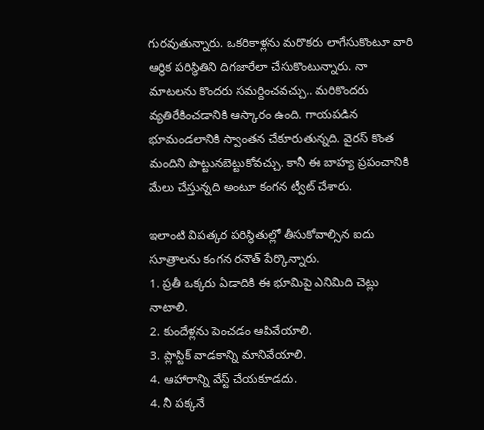గురవుతున్నారు. ఒకరికాళ్లను మరొకరు లాగేసుకొంటూ వారి ఆర్థిక పరిస్థితిని దిగజారేలా చేసుకొంటున్నారు. నా మాటలను కొందరు సమర్దించవచ్చు.. మరికొందరు వ్యతిరేకించడానికి ఆస్కారం ఉంది. గాయపడిన భూమండలానికి స్వాంతన చేకూరుతున్నది. వైరస్ కొంత మందిని పొట్టునబెట్టుకోవచ్చు. కానీ ఈ బాహ్య ప్రపంచానికి మేలు చేస్తున్నది అంటూ కంగన ట్వీట్ చేశారు.

ఇలాంటి విపత్కర పరిస్థితుల్లో తీసుకోవాల్సిన ఐదు సూత్రాలను కంగన రనౌత్ పేర్కొన్నారు.
1. ప్రతీ ఒక్కరు ఏడాదికి ఈ భూమిపై ఎనిమిది చెట్లు నాటాలి.
2. కుందేళ్లను పెంచడం ఆపివేయాలి.
3. ప్లాస్టిక్ వాడకాన్ని మానివేయాలి.
4. ఆహారాన్ని వేస్ట్ చేయకూడదు.
4. నీ పక్కనే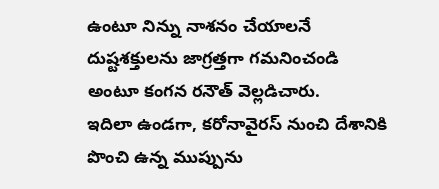ఉంటూ నిన్ను నాశనం చేయాలనే దుష్టశక్తులను జాగ్రత్తగా గమనించండి అంటూ కంగన రనౌత్ వెల్లడిచారు.
ఇదిలా ఉండగా, కరోనావైరస్ నుంచి దేశానికి పొంచి ఉన్న ముప్పును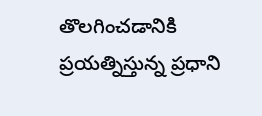తొలగించడానికి ప్రయత్నిస్తున్న ప్రధాని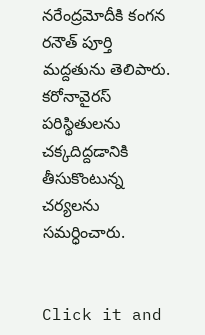నరేంద్రమోదీకి కంగన రనౌత్ పూర్తి మద్దతును తెలిపారు. కరోనావైరస్ పరిస్థితులను చక్కదిద్దడానికి తీసుకొంటున్న చర్యలను సమర్ధించారు.


Click it and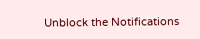Unblock the Notifications